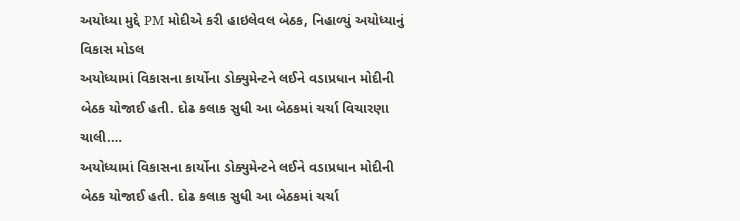અયોધ્યા મુદ્દે PM મોદીએ કરી હાઇલેવલ બેઠક, નિહાળ્યું અયોધ્યાનું વિકાસ મોડલ
અયોધ્યામાં વિકાસના કાર્યોના ડોક્યુમેન્ટને લઈને વડાપ્રધાન મોદીની બેઠક યોજાઈ હતી. દોઢ કલાક સુધી આ બેઠકમાં ચર્ચા વિચારણા ચાલી.…
અયોધ્યામાં વિકાસના કાર્યોના ડોક્યુમેન્ટને લઈને વડાપ્રધાન મોદીની બેઠક યોજાઈ હતી. દોઢ કલાક સુધી આ બેઠકમાં ચર્ચા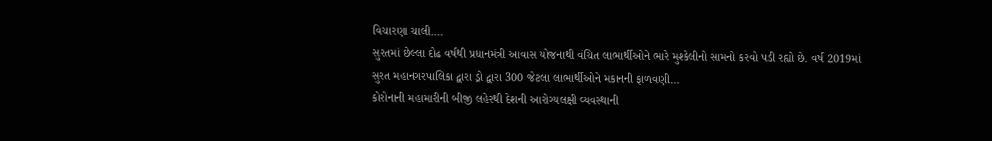વિચારણા ચાલી.…
સુરતમાં છેલ્લા દોઢ વર્ષથી પ્રધાનમંત્રી આવાસ યોજનાથી વંચિત લાભાર્થીઓને ભારે મુશ્કેલીનો સામનો કરવો પડી રહ્યો છે. વર્ષ 2019માં સુરત મહાનગરપાલિકા દ્વારા ડ્રો દ્વારા 300 જેટલા લાભાર્થીઓને મકાનની ફાળવણી…
કોરોનાની મહામારીની બીજી લહેરથી દેશની આરોગ્યલક્ષી વ્યવસ્થાની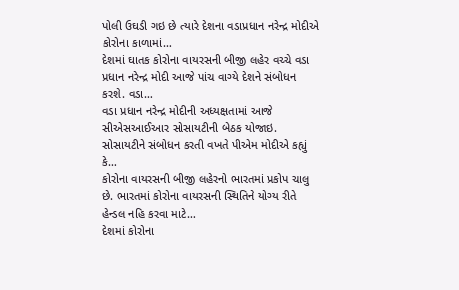પોલી ઉઘડી ગઇ છે ત્યારે દેશના વડાપ્રધાન નરેન્દ્ર મોદીએ કોરોના કાળામાં…
દેશમાં ઘાતક કોરોના વાયરસની બીજી લહેર વચ્ચે વડા પ્રધાન નરેન્દ્ર મોદી આજે પાંચ વાગ્યે દેશને સંબોધન કરશે. વડા…
વડા પ્રધાન નરેન્દ્ર મોદીની અધ્યક્ષતામાં આજે સીએસઆઈઆર સોસાયટીની બેઠક યોજાઇ. સોસાયટીને સંબોધન કરતી વખતે પીએમ મોદીએ કહ્યું કે…
કોરોના વાયરસની બીજી લહેરનો ભારતમાં પ્રકોપ ચાલુ છે. ભારતમાં કોરોના વાયરસની સ્થિતિને યોગ્ય રીતે હેન્ડલ નહિ કરવા માટે…
દેશમાં કોરોના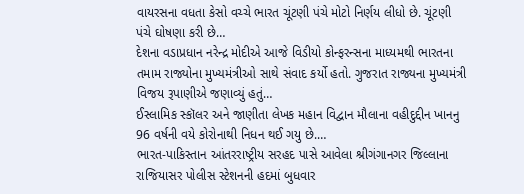વાયરસના વધતા કેસો વચ્ચે ભારત ચૂંટણી પંચે મોટો નિર્ણય લીધો છે. ચૂંટણી પંચે ઘોષણા કરી છે…
દેશના વડાપ્રધાન નરેન્દ્ર મોદીએ આજે વિડીયો કોન્ફરન્સના માધ્યમથી ભારતના તમામ રાજ્યોના મુખ્યમંત્રીઓ સાથે સંવાદ કર્યો હતો. ગુજરાત રાજ્યના મુખ્યમંત્રી વિજય રૂપાણીએ જણાવ્યું હતું…
ઈસ્લામિક સ્કૉલર અને જાણીતા લેખક મહાન વિદ્વાન મૌલાના વહીદુદ્દીન ખાનનુ 96 વર્ષની વયે કોરોનાથી નિધન થઈ ગયુ છે.…
ભારત-પાકિસ્તાન આંતરરાષ્ટ્રીય સરહદ પાસે આવેલા શ્રીગંગાનગર જિલ્લાના રાજિયાસર પોલીસ સ્ટેશનની હદમાં બુધવાર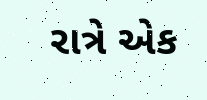રાત્રે એક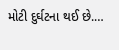મોટી દુર્ઘટના થઈ છે.…